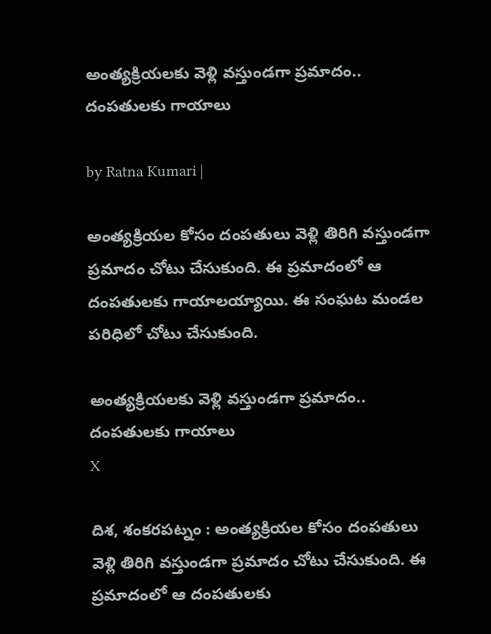అంత్యక్రియలకు వెళ్లి వస్తుండగా ప్రమాదం.. దంప‌తుల‌కు గాయాలు

by Ratna Kumari |

అంత్య‌క్రియ‌ల కోసం దంప‌తులు వెళ్లి తిరిగి వ‌స్తుండ‌గా ప్ర‌మాదం చోటు చేసుకుంది. ఈ ప్ర‌మాదంలో ఆ దంప‌తుల‌కు గాయాల‌య్యాయి. ఈ సంఘ‌ట మండ‌ల ప‌రిధిలో చోటు చేసుకుంది.

అంత్యక్రియలకు వెళ్లి వస్తుండగా ప్రమాదం.. దంప‌తుల‌కు గాయాలు
X

దిశ, శంకరపట్నం : అంత్య‌క్రియ‌ల కోసం దంప‌తులు వెళ్లి తిరిగి వ‌స్తుండ‌గా ప్ర‌మాదం చోటు చేసుకుంది. ఈ ప్ర‌మాదంలో ఆ దంప‌తుల‌కు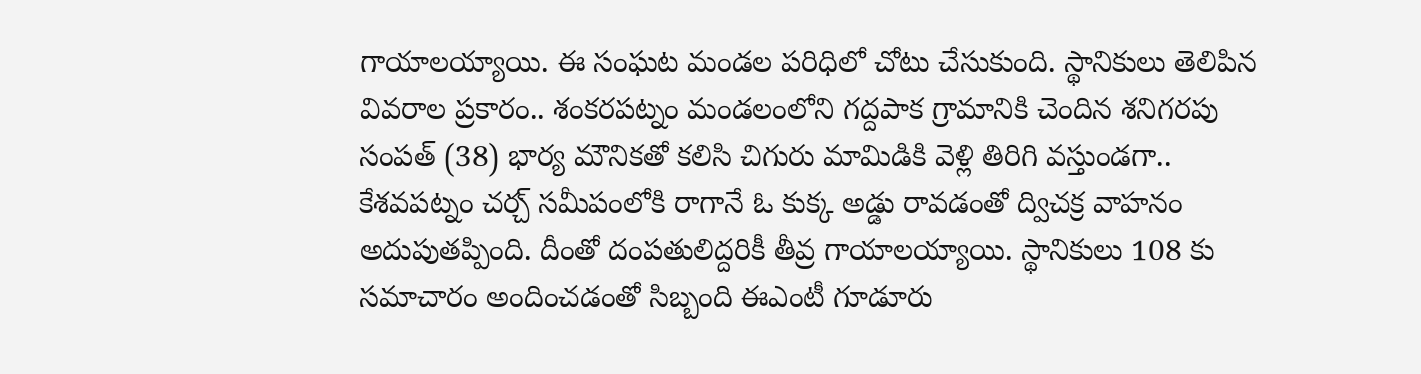గాయాల‌య్యాయి. ఈ సంఘ‌ట మండ‌ల ప‌రిధిలో చోటు చేసుకుంది. స్థానికులు తెలిపిన వివ‌రాల ప్ర‌కారం.. శంకరపట్నం మండలంలోని గద్దపాక గ్రామానికి చెందిన శనిగరపు సంపత్ (38) భార్య మౌనికతో కలిసి చిగురు మామిడికి వెళ్లి తిరిగి వస్తుండగా.. కేశవపట్నం చర్చ్ సమీపంలోకి రాగానే ఓ కుక్క అడ్డు రావడంతో ద్విచక్ర వాహనం అదుపుతప్పింది. దీంతో దంప‌తులిద్ద‌రికీ తీవ్ర గాయాలయ్యాయి. స్థానికులు 108 కు సమాచారం అందించడంతో సిబ్బంది ఈఎంటీ గూడూరు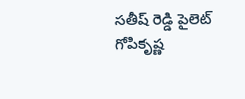సతీష్ రెడ్డి పైలెట్ గోపికృష్ణ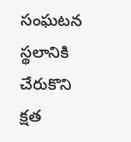సంఘటన స్థలానికి చేరుకొని క్షత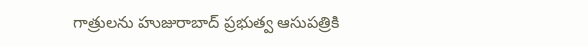గాత్రులను హుజురాబాద్ ప్రభుత్వ ఆసుపత్రికి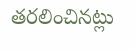తరలించినట్లు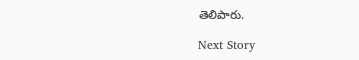తెలిపారు.

Next Story